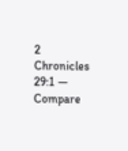2 Chronicles 29:1 — Compare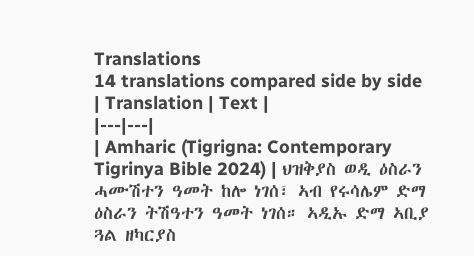Translations
14 translations compared side by side
| Translation | Text |
|---|---|
| Amharic (Tigrigna: Contemporary Tigrinya Bible 2024) | ህዝቅያስ ወዲ ዕስራን ሓሙሽተን ዓመት ከሎ ነገሰ፣ ኣብ የሩሳሌም ድማ ዕስራን ትሽዓተን ዓመት ነገሰ። ኣዲኡ ድማ ኣቢያ ጓል ዘካርያስ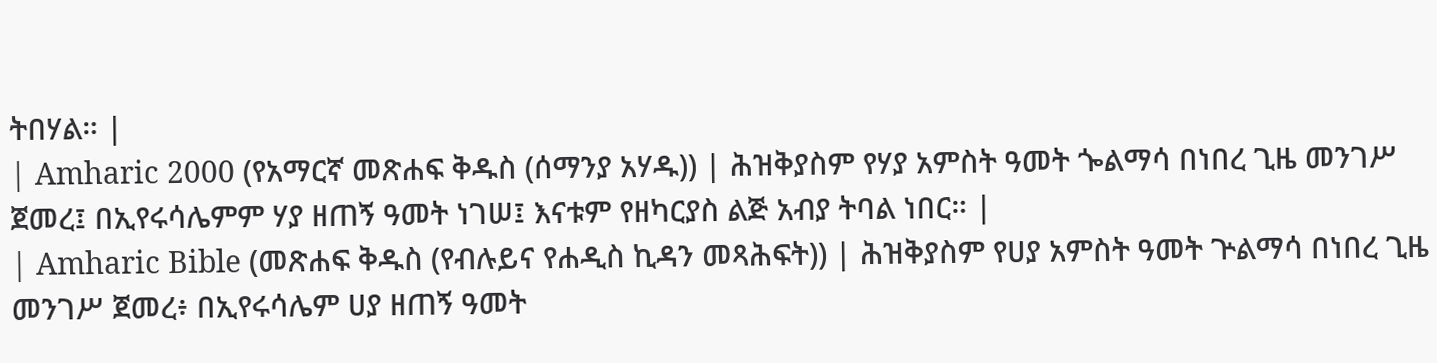ትበሃል። |
| Amharic 2000 (የአማርኛ መጽሐፍ ቅዱስ (ሰማንያ አሃዱ)) | ሕዝቅያስም የሃያ አምስት ዓመት ጐልማሳ በነበረ ጊዜ መንገሥ ጀመረ፤ በኢየሩሳሌምም ሃያ ዘጠኝ ዓመት ነገሠ፤ እናቱም የዘካርያስ ልጅ አብያ ትባል ነበር። |
| Amharic Bible (መጽሐፍ ቅዱስ (የብሉይና የሐዲስ ኪዳን መጻሕፍት)) | ሕዝቅያስም የሀያ አምስት ዓመት ጕልማሳ በነበረ ጊዜ መንገሥ ጀመረ፥ በኢየሩሳሌም ሀያ ዘጠኝ ዓመት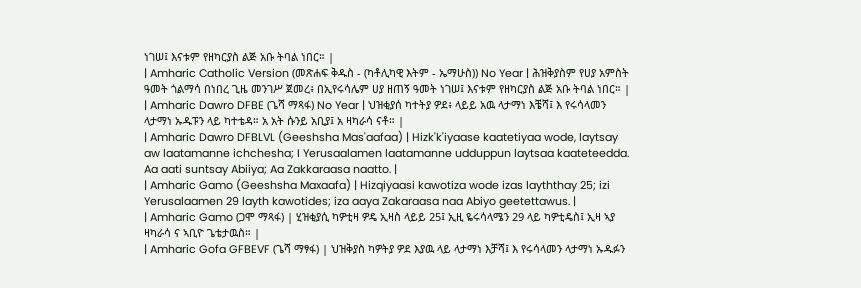ነገሠ፤ እናቱም የዘካርያስ ልጅ አቡ ትባል ነበር። |
| Amharic Catholic Version (መጽሐፍ ቅዱስ - (ካቶሊካዊ እትም - ኤማሁስ)) No Year | ሕዝቅያስም የሀያ አምስት ዓመት ጎልማሳ በነበረ ጊዜ መንገሥ ጀመረ፥ በኢየሩሳሌም ሀያ ዘጠኝ ዓመት ነገሠ፤ እናቱም የዘካርያስ ልጅ አቡ ትባል ነበር። |
| Amharic Dawro DFBE (ጌሻ ማጻፋ) No Year | ህዝቂያሰ ካተትያ ዎደ፥ ላይይ አዉ ላታማነ እቼሻ፤ እ የሩሳላመን ላታማነ ኡዱፑን ላይ ካተቴዳ። አ አት ሱንይ አቢያ፤ አ ዛካራሳ ናቶ። |
| Amharic Dawro DFBLVL (Geeshsha Mas'aafaa) | Hizk'k'iyaase kaatetiyaa wode, laytsay aw laatamanne ichchesha; I Yerusaalamen laatamanne udduppun laytsaa kaateteedda. Aa aati suntsay Abiiya; Aa Zakkaraasa naatto. |
| Amharic Gamo (Geeshsha Maxaafa) | Hizqiyaasi kawotiza wode izas layththay 25; izi Yerusalaamen 29 layth kawotides; iza aaya Zakaraasa naa Abiyo geetettawus. |
| Amharic Gamo (ጋሞ ማጻፋ) | ሂዝቂያሲ ካዎቲዛ ዎዴ ኢዛስ ላይይ 25፤ ኢዚ ዬሩሳላሜን 29 ላይ ካዎቲዴስ፤ ኢዛ ኣያ ዛካራሳ ና ኣቢዮ ጌቴታዉስ። |
| Amharic Gofa GFBEVF (ጌሻ ማፃፋ) | ህዝቅያስ ካዎትያ ዎደ እያዉ ላይ ላታማነ እቻሻ፤ እ የሩሳላመን ላታማነ ኡዱፉን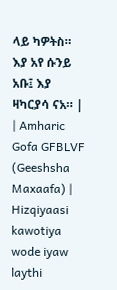ላይ ካዎትስ። እያ አየ ሱንይ አቡ፤ እያ ዛካርያሳ ናአ። |
| Amharic Gofa GFBLVF (Geeshsha Maxaafa) | Hizqiyaasi kawotiya wode iyaw laythi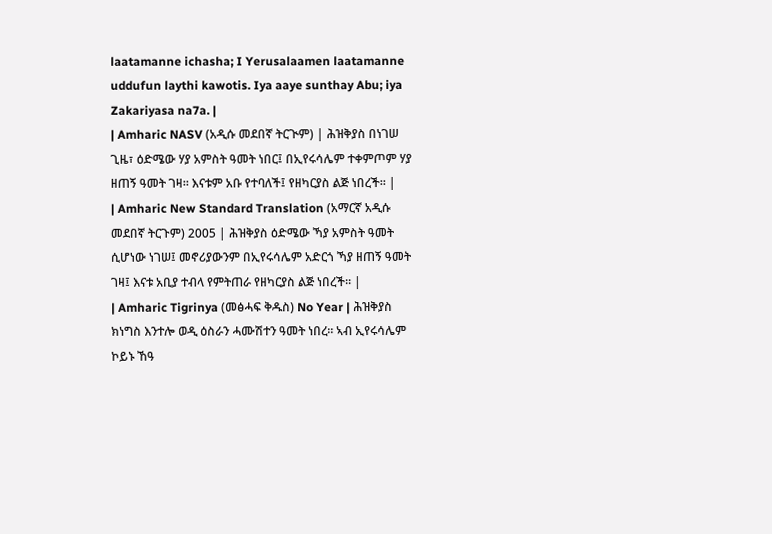laatamanne ichasha; I Yerusalaamen laatamanne uddufun laythi kawotis. Iya aaye sunthay Abu; iya Zakariyasa na7a. |
| Amharic NASV (አዲሱ መደበኛ ትርጒም) | ሕዝቅያስ በነገሠ ጊዜ፣ ዕድሜው ሃያ አምስት ዓመት ነበር፤ በኢየሩሳሌም ተቀምጦም ሃያ ዘጠኝ ዓመት ገዛ። እናቱም አቡ የተባለች፤ የዘካርያስ ልጅ ነበረች። |
| Amharic New Standard Translation (አማርኛ አዲሱ መደበኛ ትርጉም) 2005 | ሕዝቅያስ ዕድሜው ኻያ አምስት ዓመት ሲሆነው ነገሠ፤ መኖሪያውንም በኢየሩሳሌም አድርጎ ኻያ ዘጠኝ ዓመት ገዛ፤ እናቱ አቢያ ተብላ የምትጠራ የዘካርያስ ልጅ ነበረች። |
| Amharic Tigrinya (መፅሓፍ ቅዱስ) No Year | ሕዝቅያስ ክነግስ እንተሎ ወዲ ዕስራን ሓሙሽተን ዓመት ነበረ። ኣብ ኢየሩሳሌም ኮይኑ ኸዓ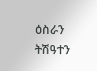ዕስራን ትሽዓተን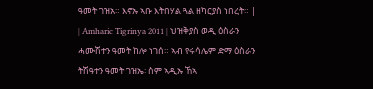ዓመት ገዝአ። እኖኡ ኣቡ እትበሃል ጓል ዘካርያስ ነበረት። |
| Amharic Tigrinya 2011 | ህዝቅያስ ወዲ ዕስራን ሓሙሽተን ዓመት ከሎ ነገሰ። ኣብ የሩሳሌም ድማ ዕስራን ትሽዓተን ዓመት ገዝኤ፡ ስም ኣዲኡ ኸኣ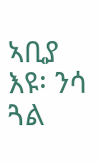ኣቢያ እዩ፡ ንሳ ጓል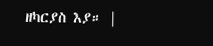ዘካርያስ እያ። |